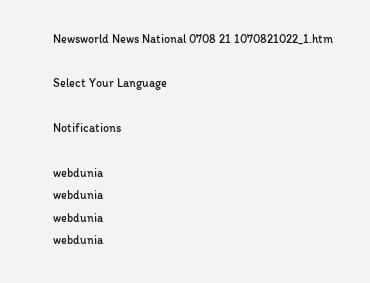Newsworld News National 0708 21 1070821022_1.htm

Select Your Language

Notifications

webdunia
webdunia
webdunia
webdunia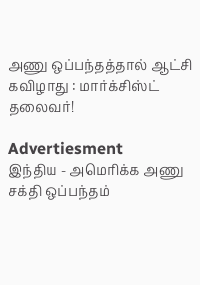அணு ஒப்பந்தத்தால் ஆட்சி கவிழாது : மார்க்சிஸ்ட் தலைவர்!

Advertiesment
இந்திய - அமெரிக்க அணு சக்தி ஒப்பந்தம்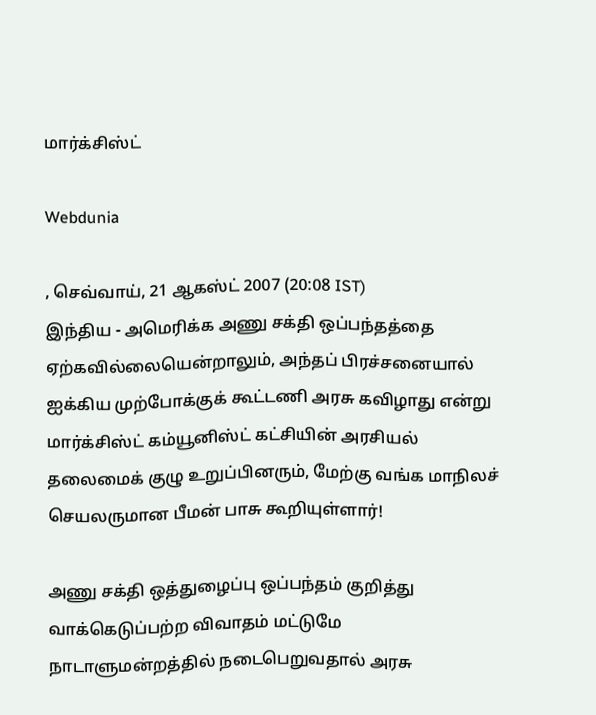மார்க்சிஸ்ட்

Webdunia

, செவ்வாய், 21 ஆகஸ்ட் 2007 (20:08 IST)
இந்திய - அமெரிக்க அணு சக்தி ஒப்பந்தத்தை ஏற்கவில்லையென்றாலும், அந்தப் பிரச்சனையால் ஐக்கிய முற்போக்குக் கூட்டணி அரசு கவிழாது என்று மார்க்சிஸ்ட் கம்யூனிஸ்ட் கட்சியின் அரசியல் தலைமைக் குழு உறுப்பினரும், மேற்கு வங்க மாநிலச் செயலருமான பீமன் பாசு கூறியுள்ளார்!

அணு சக்தி ஒத்துழைப்பு ஒப்பந்தம் குறித்து வாக்கெடுப்பற்ற விவாதம் மட்டுமே நாடாளுமன்றத்தில் நடைபெறுவதால் அரசு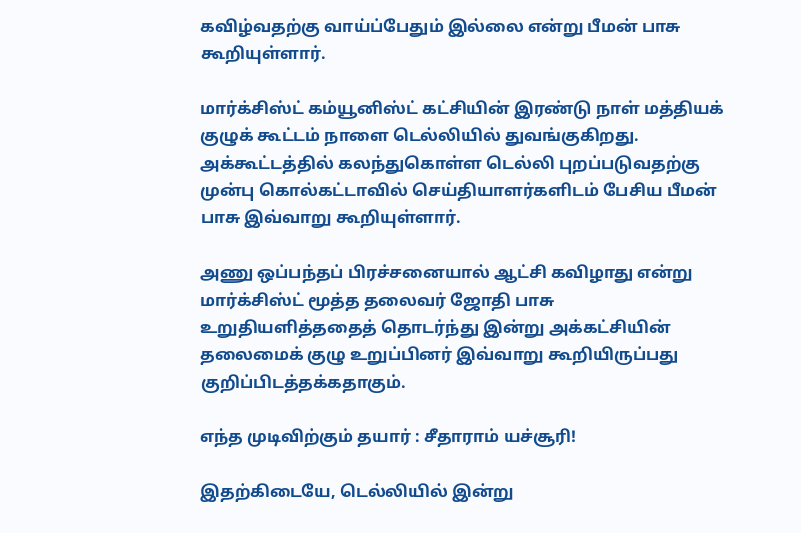கவிழ்வதற்கு வாய்ப்பேதும் இல்லை என்று பீமன் பாசு கூறியுள்ளார்.

மார்க்சிஸ்ட் கம்யூனிஸ்ட் கட்சியின் இரண்டு நாள் மத்தியக் குழுக் கூட்டம் நாளை டெல்லியில் துவங்குகிறது. அக்கூட்டத்தில் கலந்துகொள்ள டெல்லி புறப்படுவதற்கு முன்பு கொல்கட்டாவில் செய்தியாளர்களிடம் பேசிய பீமன் பாசு இவ்வாறு கூறியுள்ளார்.

அணு ஒப்பந்தப் பிரச்சனையால் ஆட்சி கவிழாது என்று மார்க்சிஸ்ட் மூத்த தலைவர் ஜோதி பாசு உறுதியளித்ததைத் தொடர்ந்து இன்று அக்கட்சியின் தலைமைக் குழு உறுப்பினர் இவ்வாறு கூறியிருப்பது குறிப்பிடத்தக்கதாகும்.

எந்த முடிவிற்கும் தயார் : சீதாராம் யச்சூரி!

இதற்கிடையே, டெல்லியில் இன்று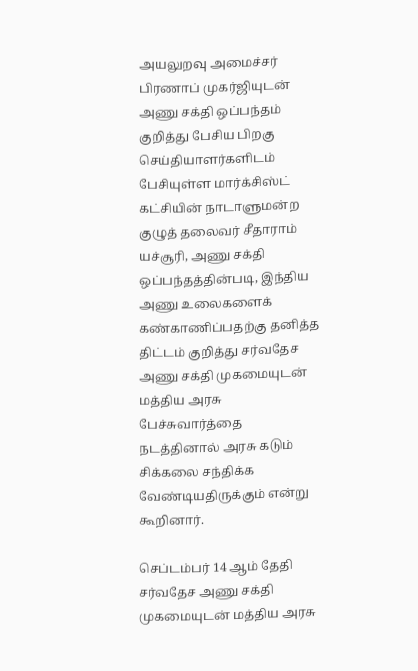அயலுறவு அமைச்சர் பிரணாப் முகர்ஜியுடன் அணு சக்தி ஒப்பந்தம் குறித்து பேசிய பிறகு செய்தியாளர்களிடம் பேசியுள்ள மார்க்சிஸ்ட் கட்சியின் நாடாளுமன்ற குழுத் தலைவர் சீதாராம் யச்சூரி, அணு சக்தி ஒப்பந்தத்தின்படி, இந்திய அணு உலைகளைக் கண்காணிப்பதற்கு தனித்த திட்டம் குறித்து சர்வதேச அணு சக்தி முகமையுடன் மத்திய அரசு பேச்சுவார்த்தை நடத்தினால் அரசு கடும் சிக்கலை சந்திக்க வேண்டியதிருக்கும் என்று கூறினார்.

செப்டம்பர் 14 ஆம் தேதி சர்வதேச அணு சக்தி முகமையுடன் மத்திய அரசு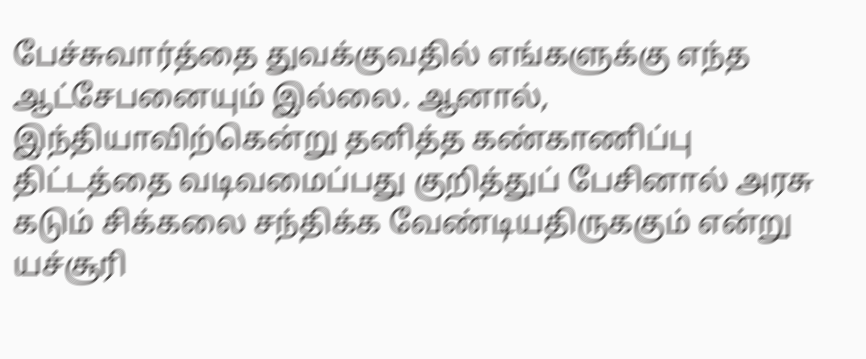பேச்சுவார்த்தை துவக்குவதில் எங்களுக்கு எந்த ஆட்சேபனையும் இல்லை. ஆனால், இந்தியாவிற்கென்று தனித்த கண்காணிப்பு திட்டத்தை வடிவமைப்பது குறித்துப் பேசினால் அரசு கடும் சிக்கலை சந்திக்க வேண்டியதிருககும் என்று யச்சூரி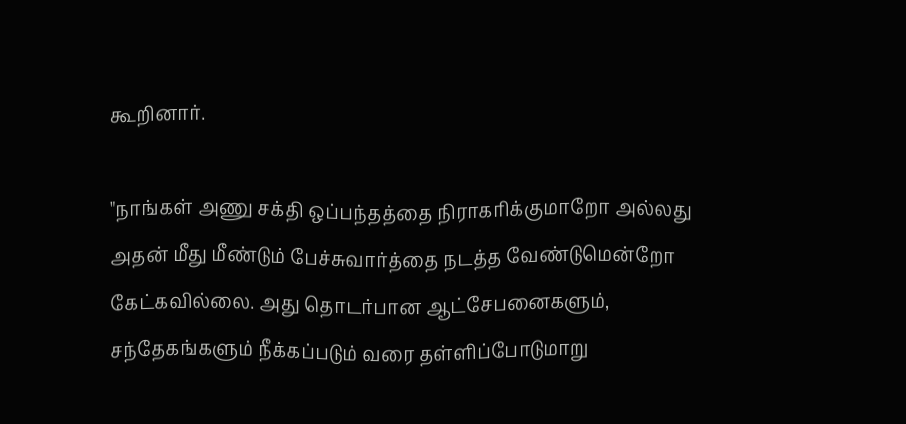கூறினார்.

"நாங்கள் அணு சக்தி ஒப்பந்தத்தை நிராகரிக்குமாறோ அல்லது அதன் மீது மீண்டும் பேச்சுவார்த்தை நடத்த வேண்டுமென்றோ கேட்கவில்லை. அது தொடர்பான ஆட்சேபனைகளும், சந்தேகங்களும் நீக்கப்படும் வரை தள்ளிப்போடுமாறு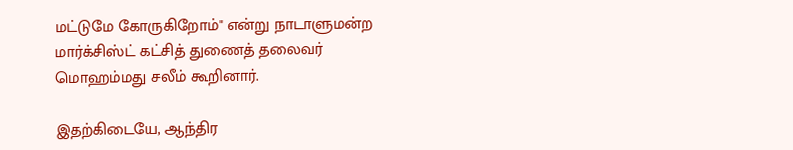மட்டுமே கோருகிறோம்" என்று நாடாளுமன்ற மார்க்சிஸ்ட் கட்சித் துணைத் தலைவர் மொஹம்மது சலீம் கூறினார்.

இதற்கிடையே, ஆந்திர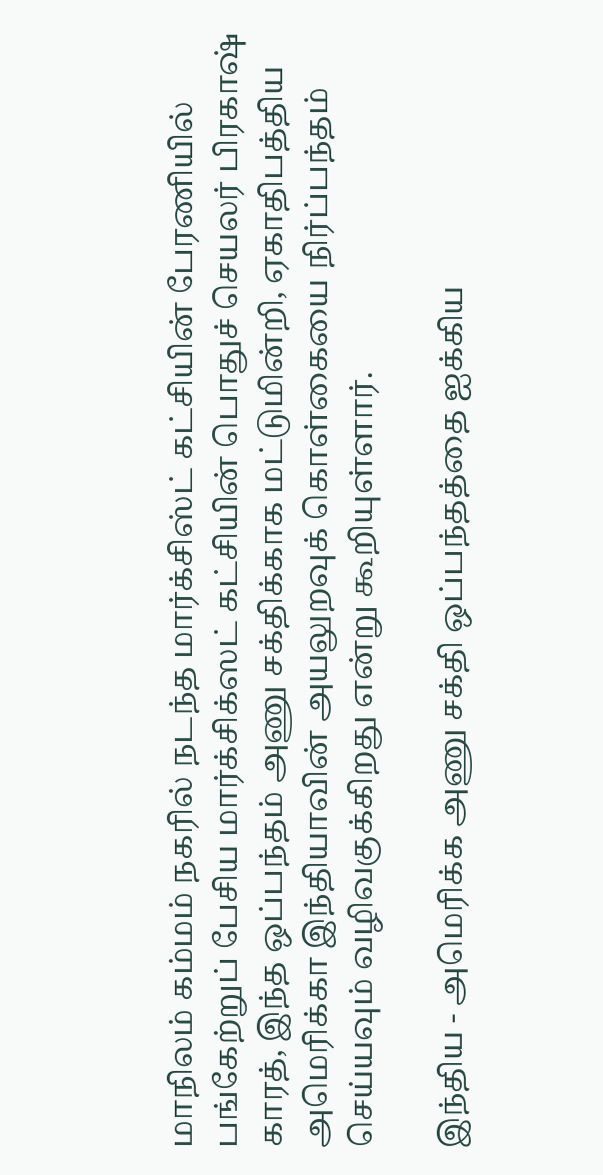மாநிலம் கம்மம் நகரில் நடந்த மார்க்சிஸ்ட் கட்சியின் பேரணியில் பங்கேற்றுப் பேசிய மார்க்சிக்ஸட் கட்சியின் பொதுச் செயலர் பிரகாஷ் காரத், இந்த ஒப்பந்தம் அணு சக்திக்காக மட்டுமின்றி, ஏகாதிபத்திய அமெரிக்கா இந்தியாவின் அயலுறவுக் கொள்கையை நிர்ப்பந்தம் செய்யவும் வழிவகுக்கிறது என்று கூறியுள்ளார்.

இந்திய - அமெரிக்க அணு சக்தி ஒப்பந்தத்தை ஐக்கிய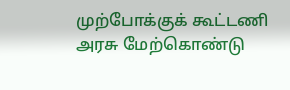முற்போக்குக் கூட்டணி அரசு மேற்கொண்டு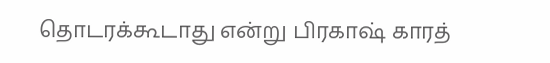தொடரக்கூடாது என்று பிரகாஷ் காரத்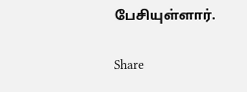பேசியுள்ளார்.

Share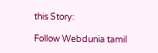this Story:

Follow Webdunia tamil